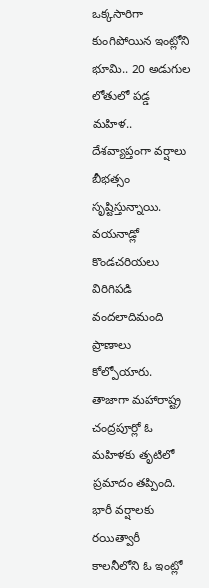ఒక్కసారిగా కుంగిపోయిన ఇంట్లోని భూమి.. 20 అడుగుల లోతులో పడ్డ మహిళ..
దేశవ్యాప్తంగా వర్షాలు బీభత్సం సృష్టిస్తున్నాయి. వయనాడ్లో కొండచరియలు విరిగిపడి వందలాదిమంది ప్రాణాలు కోల్పోయారు. తాజాగా మహారాష్ట్ర చంద్రపూర్లో ఓ మహిళకు తృటిలో ప్రమాదం తప్పింది. భారీ వర్షాలకు రయిత్వారీ కాలనీలోని ఓ ఇంట్లో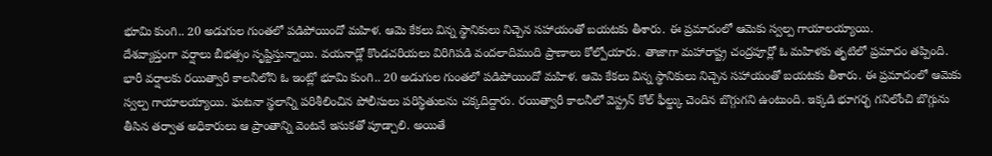భూమి కుంగి.. 20 అడుగుల గుంతలో పడిపోయిందో మహిళ. ఆమె కేకలు విన్న స్థానికులు నిచ్చెన సహాయంతో బయటకు తీశారు. ఈ ప్రమాదంలో ఆమెకు స్వల్ప గాయాలయ్యాయి.
దేశవ్యాప్తంగా వర్షాలు బీభత్సం సృష్టిస్తున్నాయి. వయనాడ్లో కొండచరియలు విరిగిపడి వందలాదిమంది ప్రాణాలు కోల్పోయారు. తాజాగా మహారాష్ట్ర చంద్రపూర్లో ఓ మహిళకు తృటిలో ప్రమాదం తప్పింది. భారీ వర్షాలకు రయిత్వారీ కాలనీలోని ఓ ఇంట్లో భూమి కుంగి.. 20 అడుగుల గుంతలో పడిపోయిందో మహిళ. ఆమె కేకలు విన్న స్థానికులు నిచ్చెన సహాయంతో బయటకు తీశారు. ఈ ప్రమాదంలో ఆమెకు స్వల్ప గాయాలయ్యాయి. ఘటనా స్థలాన్ని పరిశీలించిన పోలీసులు పరిస్థితులను చక్కదిద్దారు. రయిత్వారీ కాలనీలో వెస్ట్రన్ కోల్ ఫీల్డ్కు చెందిన బొగ్గుగని ఉంటుంది. ఇక్కడి భూగర్భ గనిలోంచి బొగ్గును తీసిన తర్వాత అధికారులు ఆ ప్రాంతాన్ని వెంటనే ఇసుకతో పూడ్చాలి. అయితే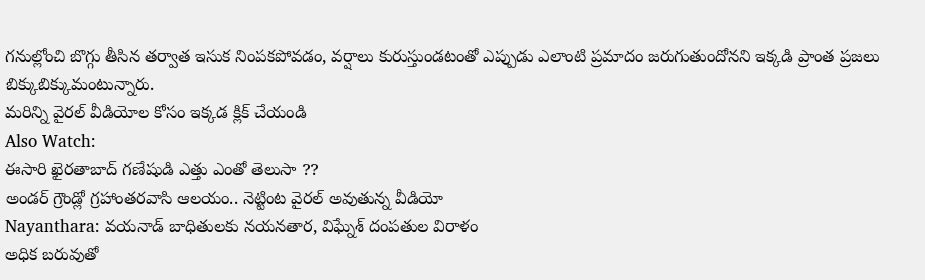గనుల్లోంచి బొగ్గు తీసిన తర్వాత ఇసుక నింపకపోవడం, వర్షాలు కురుస్తుండటంతో ఎప్పుడు ఎలాంటి ప్రమాదం జరుగుతుందోనని ఇక్కడి ప్రాంత ప్రజలు బిక్కుబిక్కుమంటున్నారు.
మరిన్ని వైరల్ వీడియోల కోసం ఇక్కడ క్లిక్ చేయండి
Also Watch:
ఈసారి ఖైరతాబాద్ గణేషుడి ఎత్తు ఎంతో తెలుసా ??
అండర్ గ్రౌండ్లో గ్రహాంతరవాసి ఆలయం.. నెట్టింట వైరల్ అవుతున్న వీడియో
Nayanthara: వయనాడ్ బాధితులకు నయనతార, విఘ్నేశ్ దంపతుల విరాళం
అధిక బరువుతో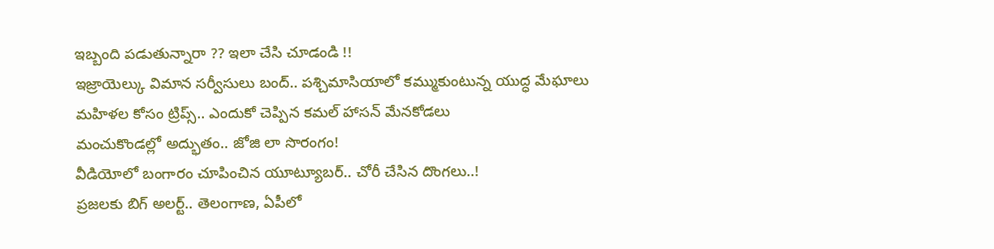ఇబ్బంది పడుతున్నారా ?? ఇలా చేసి చూడండి !!
ఇజ్రాయెల్కు విమాన సర్వీసులు బంద్.. పశ్చిమాసియాలో కమ్ముకుంటున్న యుద్ధ మేఘాలు
మహిళల కోసం ట్రిప్స్.. ఎందుకో చెప్పిన కమల్ హాసన్ మేనకోడలు
మంచుకొండల్లో అద్భుతం.. జోజి లా సొరంగం!
వీడియోలో బంగారం చూపించిన యూట్యూబర్.. చోరీ చేసిన దొంగలు..!
ప్రజలకు బిగ్ అలర్ట్.. తెలంగాణ, ఏపీలో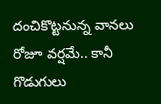దంచికొట్టనున్న వానలు
రోజూ వర్షమే.. కానీ గొడుగులు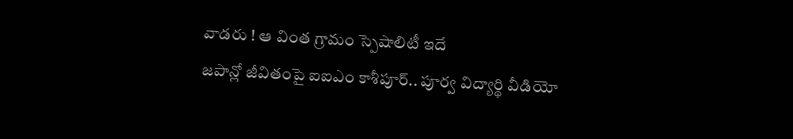వాడరు ! ఆ వింత గ్రామం స్పెషాలిటీ ఇదే
జపాన్లో జీవితంపై ఐఐఎం కాశీపూర్.. పూర్వ విద్యార్థి వీడియో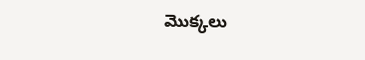మొక్కలు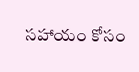సహాయం కోసం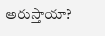అరుస్తాయా?